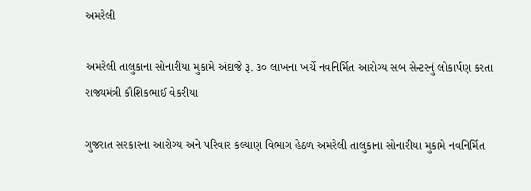અમરેલી

અમરેલી તાલુકાના સોનારીયા મુકામે અંદાજે રૂ. ૩૦ લાખના ખર્ચે નવનિર્મિત આરોગ્ય સબ સેન્ટરનું લોકાર્પણ કરતા રાજ્યમંત્રી કૌશિકભાઈ વેકરીયા

ગુજરાત સરકારના આરોગ્ય અને પરિવાર કલ્યાણ વિભાગ હેઠળ અમરેલી તાલુકાના સોનારીયા મુકામે નવનિર્મિત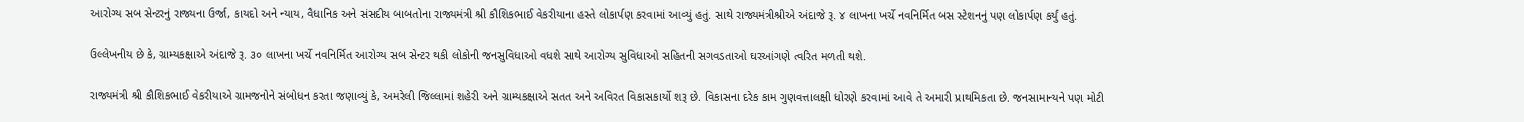આરોગ્ય સબ સેન્ટરનું રાજ્યના ઉર્જા, કાયદો અને ન્યાય, વૈધાનિક અને સંસદીય બાબતોના રાજ્યમંત્રી શ્રી કૌશિકભાઈ વેકરીયાના હસ્તે લોકાર્પણ કરવામાં આવ્યું હતું. સાથે રાજ્યમંત્રીશ્રીએ અંદાજે રૂ. ૪ લાખના ખર્ચે નવનિર્મિત બસ સ્ટેશનનું પણ લોકાર્પણ કર્યું હતું.

ઉલ્લેખનીય છે કે, ગ્રામ્યકક્ષાએ અંદાજે રૂ. ૩૦ લાખના ખર્ચે નવનિર્મિત આરોગ્ય સબ સેન્ટર થકી લોકોની જનસુવિધાઓ વધશે સાથે આરોગ્ય સુવિધાઓ સહિતની સગવડતાઓ ઘરઆંગણે ત્વરિત મળતી થશે.

રાજ્યમંત્રી શ્રી કૌશિકભાઈ વેકરીયાએ ગ્રામજનોને સંબોધન કરતા જણાવ્યું કે, અમરેલી જિલ્લામાં શહેરી અને ગ્રામ્યકક્ષાએ સતત અને અવિરત વિકાસકાર્યો શરૂ છે. વિકાસના દરેક કામ ગુણવત્તાલક્ષી ધોરણે કરવામાં આવે તે અમારી પ્રાથમિકતા છે. જનસામાન્યને પણ મોટી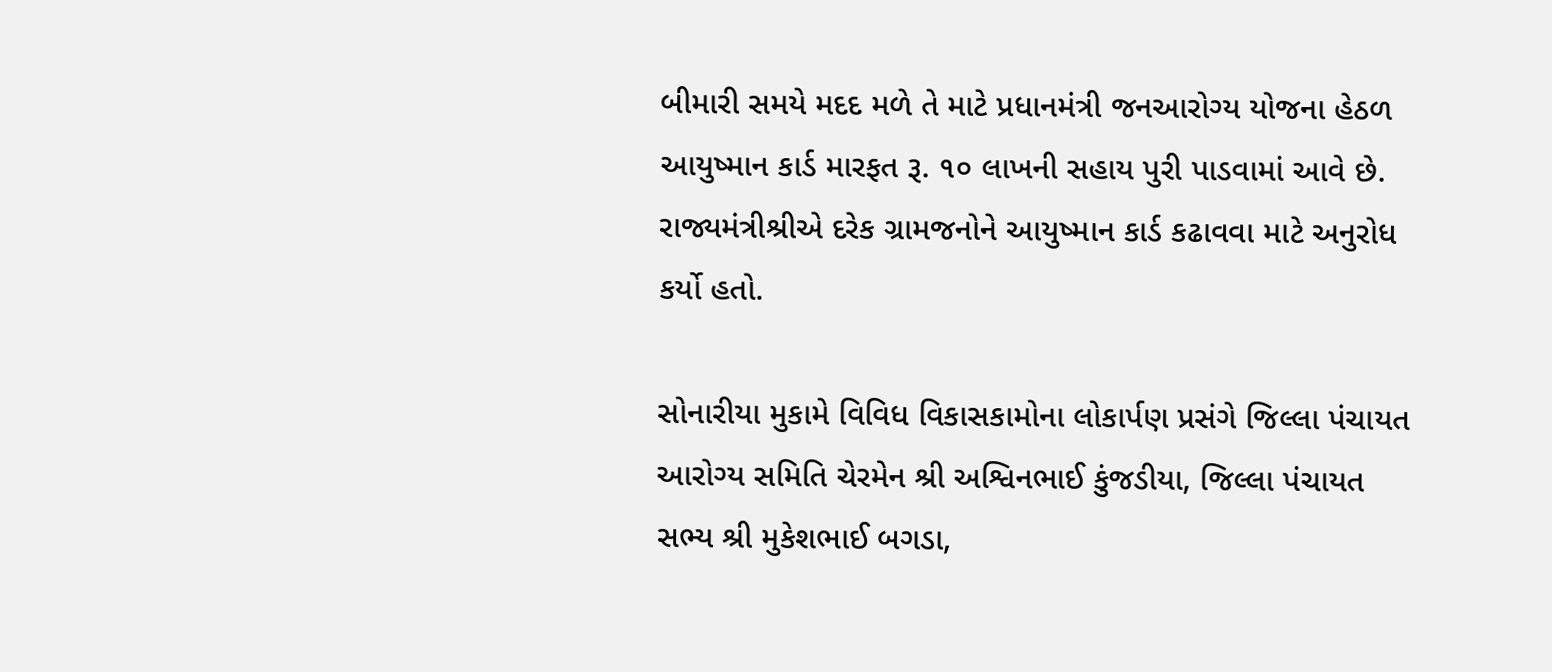બીમારી સમયે મદદ મળે તે માટે પ્રધાનમંત્રી જનઆરોગ્ય યોજના હેઠળ આયુષ્માન કાર્ડ મારફત રૂ. ૧૦ લાખની સહાય પુરી પાડવામાં આવે છે. રાજ્યમંત્રીશ્રીએ દરેક ગ્રામજનોને આયુષ્માન કાર્ડ કઢાવવા માટે અનુરોધ કર્યો હતો.

સોનારીયા મુકામે વિવિધ વિકાસકામોના લોકાર્પણ પ્રસંગે જિલ્લા પંચાયત આરોગ્ય સમિતિ ચેરમેન શ્રી અશ્વિનભાઈ કુંજડીયા, જિલ્લા પંચાયત સભ્ય શ્રી મુકેશભાઈ બગડા,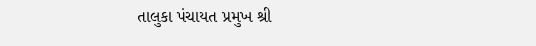તાલુકા પંચાયત પ્રમુખ શ્રી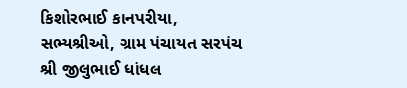કિશોરભાઈ કાનપરીયા, સભ્યશ્રીઓ, ગ્રામ પંચાયત સરપંચ શ્રી જીલુભાઈ ધાંધલ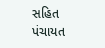સહિત પંચાયત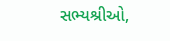સભ્યશ્રીઓ,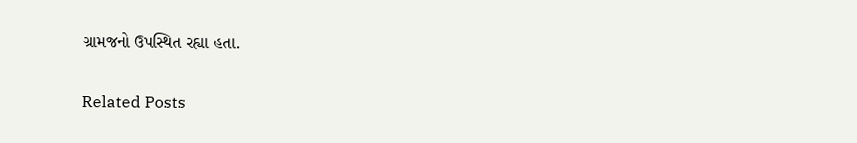ગ્રામજનો ઉપસ્થિત રહ્યા હતા.

Related Posts